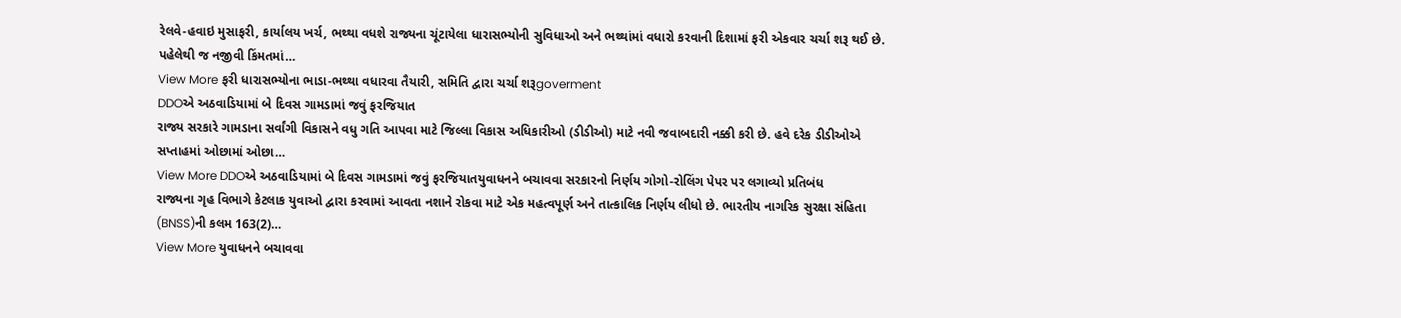રેલવે-હવાઇ મુસાફરી, કાર્યાલય ખર્ચ, ભથ્થા વધશે રાજ્યના ચૂંટાયેલા ધારાસભ્યોની સુવિધાઓ અને ભથ્થાંમાં વધારો કરવાની દિશામાં ફરી એકવાર ચર્ચા શરૂ થઈ છે. પહેલેથી જ નજીવી કિંમતમાં…
View More ફરી ધારાસભ્યોના ભાડા-ભથ્થા વધારવા તૈયારી, સમિતિ દ્વારા ચર્ચા શરૂgoverment
DDOએ અઠવાડિયામાં બે દિવસ ગામડામાં જવું ફરજિયાત
રાજ્ય સરકારે ગામડાના સર્વાંગી વિકાસને વધુ ગતિ આપવા માટે જિલ્લા વિકાસ અધિકારીઓ (ડીડીઓ) માટે નવી જવાબદારી નક્કી કરી છે. હવે દરેક ડીડીઓએ સપ્તાહમાં ઓછામાં ઓછા…
View More DDOએ અઠવાડિયામાં બે દિવસ ગામડામાં જવું ફરજિયાતયુવાધનને બચાવવા સરકારનો નિર્ણય ગોગો-રોલિંગ પેપર પર લગાવ્યો પ્રતિબંધ
રાજ્યના ગૃહ વિભાગે કેટલાક યુવાઓ દ્વારા કરવામાં આવતા નશાને રોકવા માટે એક મહત્વપૂર્ણ અને તાત્કાલિક નિર્ણય લીધો છે. ભારતીય નાગરિક સુરક્ષા સંહિતા (BNSS)ની કલમ 163(2)…
View More યુવાધનને બચાવવા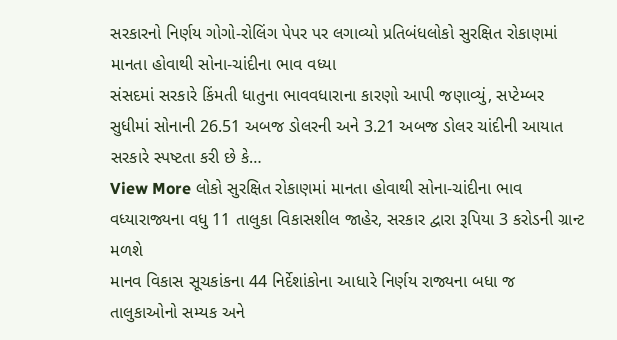સરકારનો નિર્ણય ગોગો-રોલિંગ પેપર પર લગાવ્યો પ્રતિબંધલોકો સુરક્ષિત રોકાણમાં માનતા હોવાથી સોના-ચાંદીના ભાવ વધ્યા
સંસદમાં સરકારે કિંમતી ધાતુના ભાવવધારાના કારણો આપી જણાવ્યું, સપ્ટેમ્બર સુધીમાં સોનાની 26.51 અબજ ડોલરની અને 3.21 અબજ ડોલર ચાંદીની આયાત સરકારે સ્પષ્ટતા કરી છે કે…
View More લોકો સુરક્ષિત રોકાણમાં માનતા હોવાથી સોના-ચાંદીના ભાવ વધ્યારાજ્યના વધુ 11 તાલુકા વિકાસશીલ જાહેર, સરકાર દ્વારા રૂપિયા 3 કરોડની ગ્રાન્ટ મળશે
માનવ વિકાસ સૂચકાંકના 44 નિર્દેશાંકોના આધારે નિર્ણય રાજ્યના બધા જ તાલુકાઓનો સમ્યક અને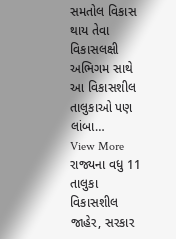સમતોલ વિકાસ થાય તેવા વિકાસલક્ષી અભિગમ સાથે આ વિકાસશીલ તાલુકાઓ પણ લાંબા…
View More રાજ્યના વધુ 11 તાલુકા વિકાસશીલ જાહેર, સરકાર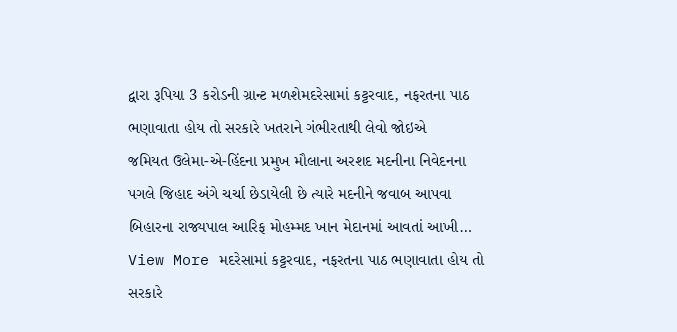દ્વારા રૂપિયા 3 કરોડની ગ્રાન્ટ મળશેમદરેસામાં કટ્ટરવાદ, નફરતના પાઠ ભણાવાતા હોય તો સરકારે ખતરાને ગંભીરતાથી લેવો જોઇએ
જમિયત ઉલેમા-એ-હિંદના પ્રમુખ મૌલાના અરશદ મદનીના નિવેદનના પગલે જિહાદ અંગે ચર્ચા છેડાયેલી છે ત્યારે મદનીને જવાબ આપવા બિહારના રાજ્યપાલ આરિફ મોહમ્મદ ખાન મેદાનમાં આવતાં આખી…
View More મદરેસામાં કટ્ટરવાદ, નફરતના પાઠ ભણાવાતા હોય તો સરકારે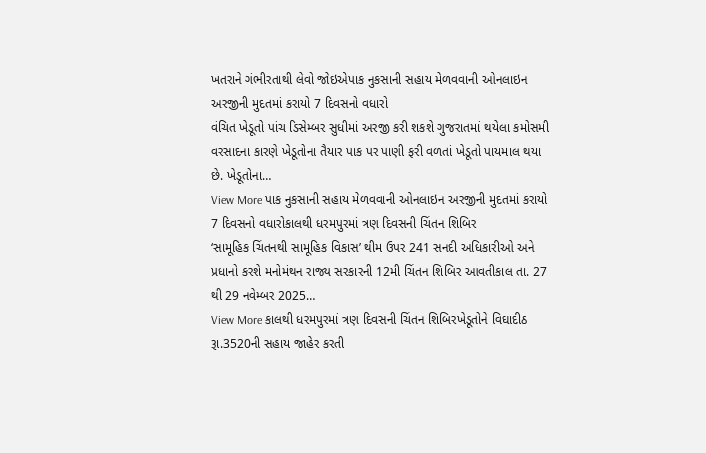ખતરાને ગંભીરતાથી લેવો જોઇએપાક નુકસાની સહાય મેળવવાની ઓનલાઇન અરજીની મુદતમાં કરાયો 7 દિવસનો વધારો
વંચિત ખેડૂતો પાંચ ડિસેમ્બર સુધીમાં અરજી કરી શકશે ગુજરાતમાં થયેલા કમોસમી વરસાદના કારણે ખેડૂતોના તૈયાર પાક પર પાણી ફરી વળતાં ખેડૂતો પાયમાલ થયા છે. ખેડૂતોના…
View More પાક નુકસાની સહાય મેળવવાની ઓનલાઇન અરજીની મુદતમાં કરાયો 7 દિવસનો વધારોકાલથી ધરમપુરમાં ત્રણ દિવસની ચિંતન શિબિર
‘સામૂહિક ચિંતનથી સામૂહિક વિકાસ’ થીમ ઉપર 241 સનદી અધિકારીઓ અને પ્રધાનો કરશે મનોમંથન રાજ્ય સરકારની 12મી ચિંતન શિબિર આવતીકાલ તા. 27 થી 29 નવેમ્બર 2025…
View More કાલથી ધરમપુરમાં ત્રણ દિવસની ચિંતન શિબિરખેડૂતોને વિઘાદીઠ રૂા.3520ની સહાય જાહેર કરતી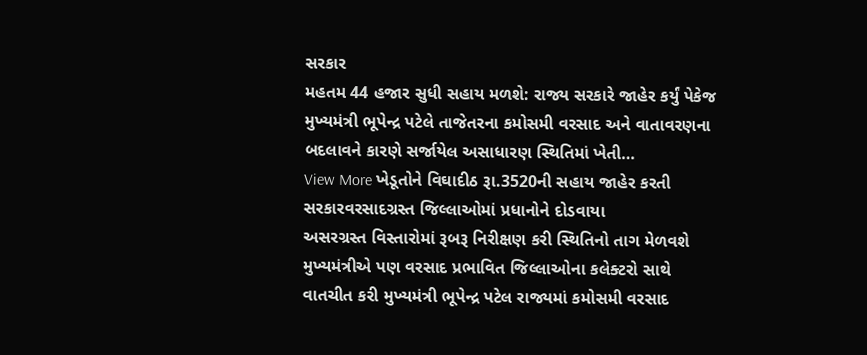સરકાર
મહતમ 44 હજાર સુધી સહાય મળશે: રાજ્ય સરકારે જાહેર કર્યું પેકેજ મુખ્યમંત્રી ભૂપેન્દ્ર પટેલે તાજેતરના કમોસમી વરસાદ અને વાતાવરણના બદલાવને કારણે સર્જાયેલ અસાધારણ સ્થિતિમાં ખેતી…
View More ખેડૂતોને વિઘાદીઠ રૂા.3520ની સહાય જાહેર કરતી સરકારવરસાદગ્રસ્ત જિલ્લાઓમાં પ્રધાનોને દોડવાયા
અસરગ્રસ્ત વિસ્તારોમાં રૂબરૂ નિરીક્ષણ કરી સ્થિતિનો તાગ મેળવશે મુખ્યમંત્રીએ પણ વરસાદ પ્રભાવિત જિલ્લાઓના કલેક્ટરો સાથે વાતચીત કરી મુખ્યમંત્રી ભૂપેન્દ્ર પટેલ રાજ્યમાં કમોસમી વરસાદ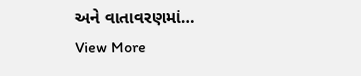અને વાતાવરણમાં…
View More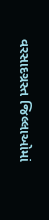વરસાદગ્રસ્ત જિલ્લાઓમાં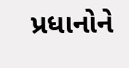પ્રધાનોને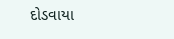દોડવાયા